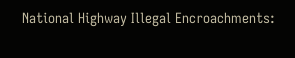National Highway Illegal Encroachments: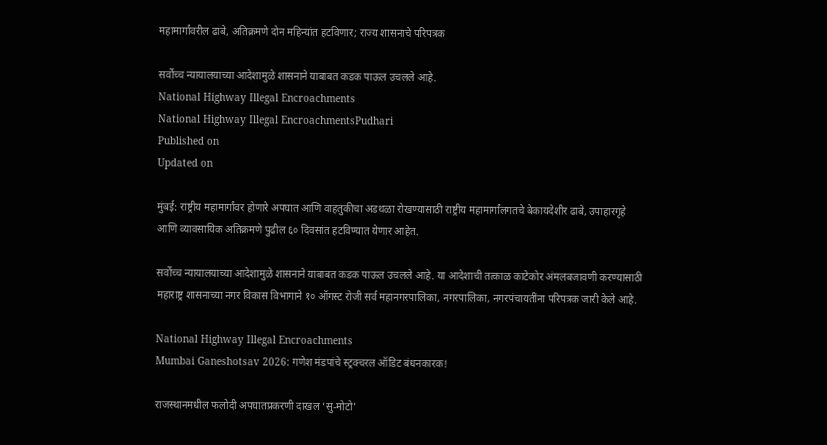महामार्गांवरील ढाबे, अतिक्रमणे दोन महिन्यांत हटविणार; राज्य शासनाचे परिपत्रक

सर्वोच्च न्यायालयाच्या आदेशामुळे शासनाने याबाबत कडक पाऊल उचलले आहे.
National Highway Illegal Encroachments
National Highway Illegal EncroachmentsPudhari
Published on
Updated on

मुंबई: राष्ट्रीय महामार्गांवर होणारे अपघात आणि वाहतुकीचा अडथळा रोखण्यासाठी राष्ट्रीय महामार्गांलगतचे बेकायदेशीर ढाबे, उपाहारगृहे आणि व्यावसायिक अतिक्रमणे पुढील ६० दिवसांत हटविण्यात येणार आहेत.

सर्वोच्च न्यायालयाच्या आदेशामुळे शासनाने याबाबत कडक पाऊल उचलले आहे. या आदेशाची तत्काळ काटेकोर अंमलबजावणी करण्यासाठी महाराष्ट्र शासनाच्या नगर विकास विभागाने १० ऑगस्ट रोजी सर्व महानगरपालिका, नगरपालिका, नगरपंचायतींना परिपत्रक जारी केले आहे.

National Highway Illegal Encroachments
Mumbai Ganeshotsav 2026: गणेश मंडपांचे स्ट्रक्चरल ऑडिट बंधनकारक!

राजस्थानमधील फलोदी अपघातप्रकरणी दाखल ‘सु-मोटो'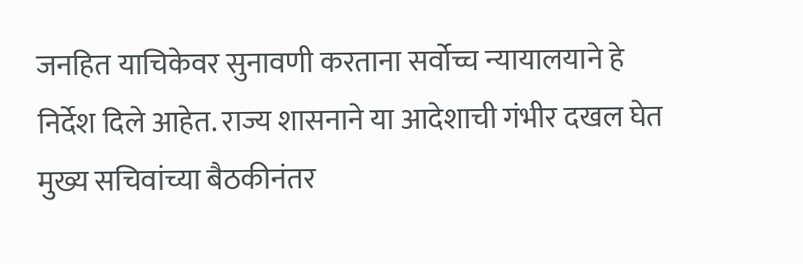जनहित याचिकेवर सुनावणी करताना सर्वोच्च न्यायालयाने हे निर्देश दिले आहेत. राज्य शासनाने या आदेशाची गंभीर दखल घेत मुख्य सचिवांच्या बैठकीनंतर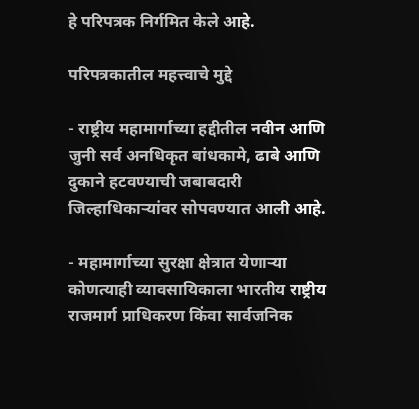हे परिपत्रक निर्गमित केले आहे.

परिपत्रकातील महत्त्वाचे मुद्दे

- राष्ट्रीय महामार्गाच्या हद्दीतील नवीन आणि जुनी सर्व अनधिकृत बांधकामे, ढाबे आणि दुकाने हटवण्याची जबाबदारी जिल्हाधिकाऱ्यांवर सोपवण्यात आली आहे.

- महामार्गाच्या सुरक्षा क्षेत्रात येणाऱ्या कोणत्याही व्यावसायिकाला भारतीय राष्ट्रीय राजमार्ग प्राधिकरण किंवा सार्वजनिक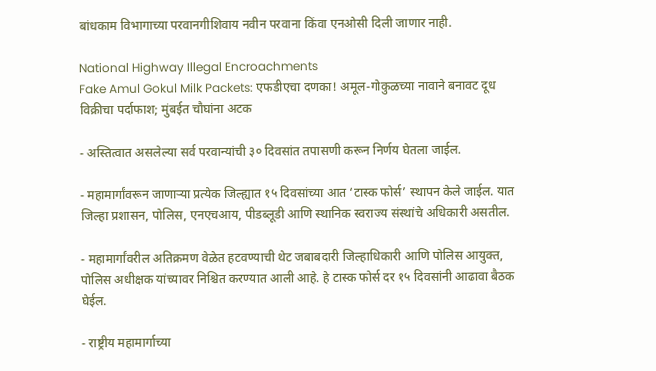बांधकाम विभागाच्या परवानगीशिवाय नवीन परवाना किंवा एनओसी दिली जाणार नाही.

National Highway Illegal Encroachments
Fake Amul Gokul Milk Packets: एफडीएचा दणका! अमूल-गोकुळच्या नावाने बनावट दूध विक्रीचा पर्दाफाश; मुंबईत चौघांना अटक

- अस्तित्वात असलेल्या सर्व परवान्यांची ३० दिवसांत तपासणी करून निर्णय घेतला जाईल.

- महामार्गांवरून जाणाऱ्या प्रत्येक जिल्ह्यात १५ दिवसांच्या आत ‘टास्क फोर्स’ स्थापन केले जाईल. यात जिल्हा प्रशासन, पोलिस, एनएचआय, पीडब्लूडी आणि स्थानिक स्वराज्य संस्थांचे अधिकारी असतील.

- महामार्गांवरील अतिक्रमण वेळेत हटवण्याची थेट जबाबदारी जिल्हाधिकारी आणि पोलिस आयुक्त, पोलिस अधीक्षक यांच्यावर निश्चित करण्यात आली आहे. हे टास्क फोर्स दर १५ दिवसांनी आढावा बैठक घेईल.

- राष्ट्रीय महामार्गाच्या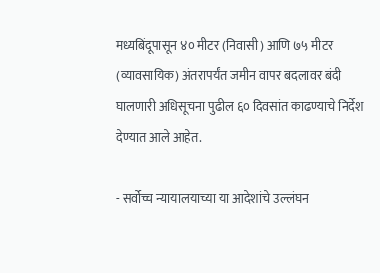मध्यबिंदूपासून ४० मीटर (निवासी) आणि ७५ मीटर (व्यावसायिक) अंतरापर्यंत जमीन वापर बदलावर बंदी घालणारी अधिसूचना पुढील ६० दिवसांत काढण्याचे निर्देश देण्यात आले आहेत.

- सर्वोच्च न्यायालयाच्या या आदेशांचे उल्लंघन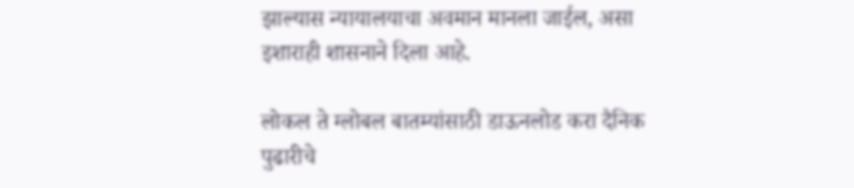झाल्यास न्यायालयाचा अवमान मानला जाईल, असा इशाराही शासनाने दिला आहे.

लोकल ते ग्लोबल बातम्यांसाठी डाऊनलोड करा दैनिक पुढारीचे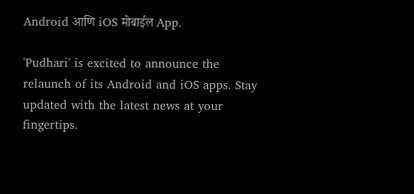Android आणि iOS मोबाईल App.

'Pudhari' is excited to announce the relaunch of its Android and iOS apps. Stay updated with the latest news at your fingertips.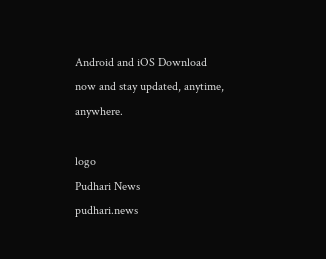Android and iOS Download now and stay updated, anytime, anywhere.

logo
Pudhari News
pudhari.news